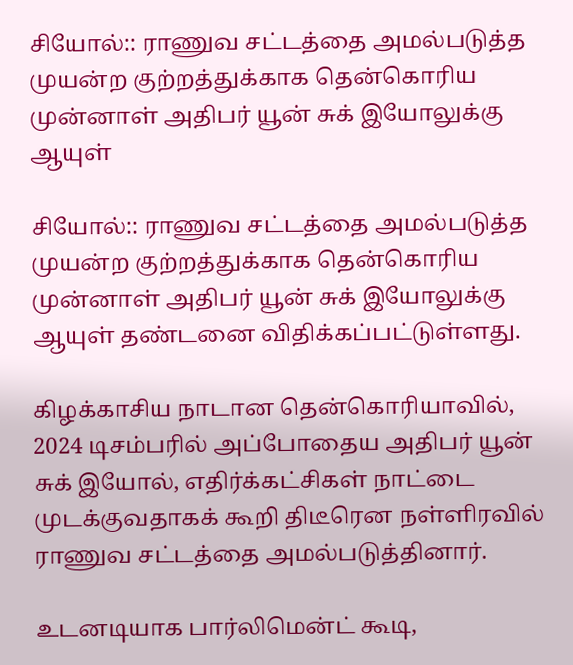சியோல்:: ராணுவ சட்டத்தை அமல்படுத்த முயன்ற குற்றத்துக்காக தென்கொரிய முன்னாள் அதிபர் யூன் சுக் இயோலுக்கு ஆயுள்

சியோல்:: ராணுவ சட்டத்தை அமல்படுத்த முயன்ற குற்றத்துக்காக தென்கொரிய முன்னாள் அதிபர் யூன் சுக் இயோலுக்கு ஆயுள் தண்டனை விதிக்கப்பட்டுள்ளது.

கிழக்காசிய நாடான தென்கொரியாவில், 2024 டிசம்பரில் அப்போதைய அதிபர் யூன் சுக் இயோல், எதிர்க்கட்சிகள் நாட்டை முடக்குவதாகக் கூறி திடீரென நள்ளிரவில் ராணுவ சட்டத்தை அமல்படுத்தினார்.

உடனடியாக பார்லிமென்ட் கூடி,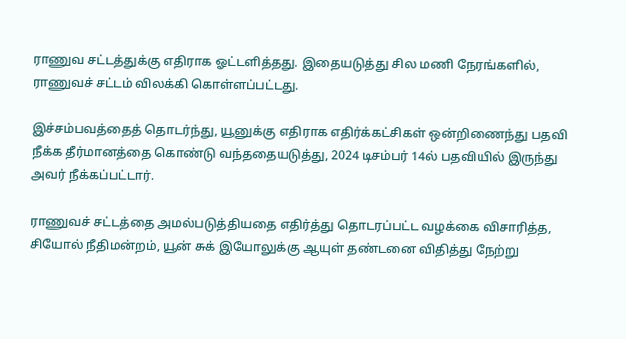ராணுவ சட்டத்துக்கு எதிராக ஓட்டளித்தது. இதையடுத்து சில மணி நேரங்களில், ராணுவச் சட்டம் விலக்கி கொள்ளப்பட்டது.

இச்சம்பவத்தைத் தொடர்ந்து, யூனுக்கு எதிராக எதிர்க்கட்சிகள் ஒன்றிணைந்து பதவி நீக்க தீர்மானத்தை கொண்டு வந்ததையடுத்து, 2024 டிசம்பர் 14ல் பதவியில் இருந்து அவர் நீக்கப்பட்டார்.

ராணுவச் சட்டத்தை அமல்படுத்தியதை எதிர்த்து தொடரப்பட்ட வழக்கை விசாரித்த, சியோல் நீதிமன்றம், யூன் சுக் இயோலுக்கு ஆயுள் தண்டனை விதித்து நேற்று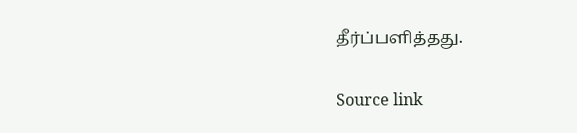தீர்ப்பளித்தது.

Source link